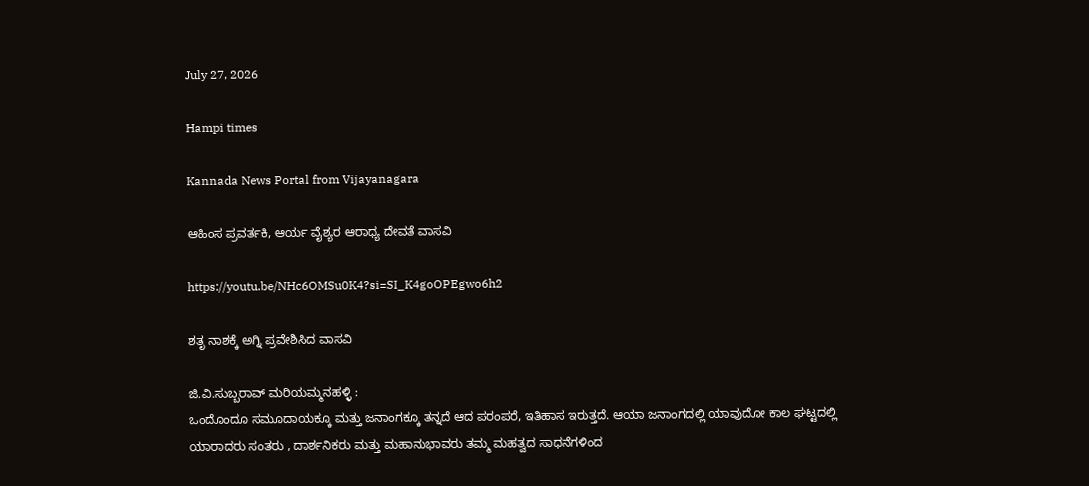July 27, 2026

Hampi times

Kannada News Portal from Vijayanagara

ಆಹಿಂಸ ಪ್ರವರ್ತಕಿ, ಆರ್ಯ ವೈಶ್ಯರ ಆರಾಧ್ಯ ದೇವತೆ ವಾಸವಿ

https://youtu.be/NHc6OMSu0K4?si=SI_K4goOPEgwo6h2

ಶತೃ ನಾಶಕ್ಕೆ ಅಗ್ನಿ ಪ್ರವೇಶಿಸಿದ ವಾಸವಿ

ಜಿ.ವಿ.ಸುಬ್ಬರಾವ್ ಮರಿಯಮ್ಮನಹಳ್ಳಿ :
ಒಂದೊಂದೂ ಸಮೂದಾಯಕ್ಕೂ ಮತ್ತು ಜನಾಂಗಕ್ಕೂ ತನ್ನದೆ ಆದ ಪರಂಪರೆ, ಇತಿಹಾಸ ಇರುತ್ತದೆ. ಆಯಾ ಜನಾಂಗದಲ್ಲಿ ಯಾವುದೋ ಕಾಲ ಘಟ್ಟದಲ್ಲಿ ಯಾರಾದರು ಸಂತರು , ದಾರ್ಶನಿಕರು ಮತ್ತು ಮಹಾನುಭಾವರು ತಮ್ಮ ಮಹತ್ವದ ಸಾಧನೆಗಳಿಂದ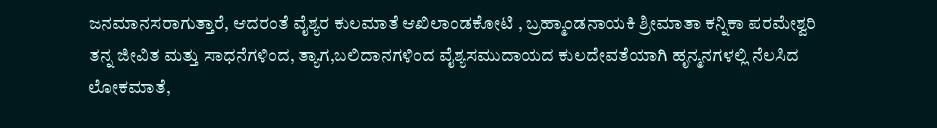ಜನಮಾನಸರಾಗುತ್ತಾರೆ, ಆದರಂತೆ ವೈಶ್ಯರ ಕುಲಮಾತೆ ಆಖಿಲಾಂಡಕೋಟಿ , ಬ್ರಹ್ಮಾಂಡನಾಯಕಿ ಶ್ರೀಮಾತಾ ಕನ್ನಿಕಾ ಪರಮೇಶ್ವರಿ ತನ್ನ ಜೀವಿತ ಮತ್ತು ಸಾಧನೆಗಳಿಂದ, ತ್ಯಾಗ,ಬಲಿದಾನಗಳಿಂದ ವೈಶ್ಯಸಮುದಾಯದ ಕುಲದೇವತೆಯಾಗಿ ಹೃನ್ಮನಗಳಲ್ಲಿ ನೆಲಸಿದ ಲೋಕಮಾತೆ,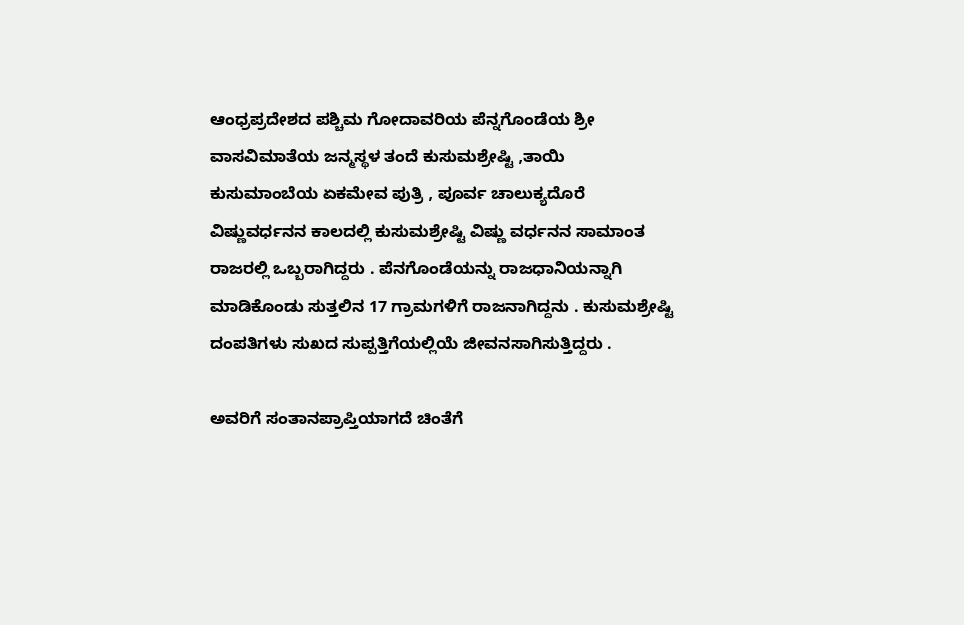ಆಂಧ್ರಪ್ರದೇಶದ ಪಶ್ಚಿಮ ಗೋದಾವರಿಯ ಪೆನ್ನಗೊಂಡೆಯ ಶ್ರೀ ವಾಸವಿಮಾತೆಯ ಜನ್ಮಸ್ಥಳ ತಂದೆ ಕುಸುಮಶ್ರೇಷ್ಟಿ ,ತಾಯಿ ಕುಸುಮಾಂಬೆಯ ಏಕಮೇವ ಪುತ್ರಿ , ಪೂರ್ವ ಚಾಲುಕ್ಯದೊರೆ ವಿಷ್ಣುವರ್ಧನನ ಕಾಲದಲ್ಲಿ ಕುಸುಮಶ್ರೇಷ್ಟಿ ವಿಷ್ಣು ವರ್ಧನನ ಸಾಮಾಂತ ರಾಜರಲ್ಲಿ ಒಬ್ಬರಾಗಿದ್ದರು . ಪೆನಗೊಂಡೆಯನ್ನು ರಾಜಧಾನಿಯನ್ನಾಗಿ ಮಾಡಿಕೊಂಡು ಸುತ್ತಲಿನ 17 ಗ್ರಾಮಗಳಿಗೆ ರಾಜನಾಗಿದ್ದನು . ಕುಸುಮಶ್ರೇಷ್ಟಿ ದಂಪತಿಗಳು ಸುಖದ ಸುಪ್ಪತ್ತಿಗೆಯಲ್ಲಿಯೆ ಜೀವನಸಾಗಿಸುತ್ತಿದ್ದರು .

ಅವರಿಗೆ ಸಂತಾನಪ್ರಾಪ್ತಿಯಾಗದೆ ಚಿಂತೆಗೆ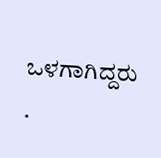ಒಳಗಾಗಿದ್ದರು .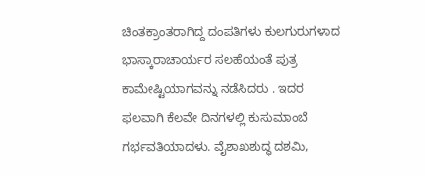ಚಿಂತಕ್ರಾಂತರಾಗಿದ್ದ ದಂಪತಿಗಳು ಕುಲಗುರುಗಳಾದ ಭಾಸ್ಕಾರಾಚಾರ್ಯರ ಸಲಹೆಯಂತೆ ಪುತ್ರ ಕಾಮೇಷ್ಟಿಯಾಗವನ್ನು ನಡೆಸಿದರು . ಇದರ ಫಲವಾಗಿ ಕೆಲವೇ ದಿನಗಳಲ್ಲಿ ಕುಸುಮಾಂಬೆ ಗರ್ಭವತಿಯಾದಳು. ವೈಶಾಖಶುದ್ಧ ದಶಮಿ,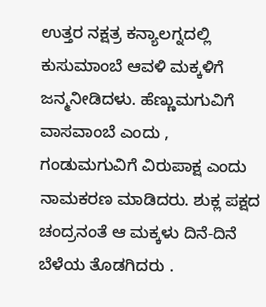ಉತ್ತರ ನಕ್ಷತ್ರ ಕನ್ಯಾಲಗ್ನದಲ್ಲಿ ಕುಸುಮಾಂಬೆ ಆವಳಿ ಮಕ್ಕಳಿಗೆ ಜನ್ಮನೀಡಿದಳು. ಹೆಣ್ಣುಮಗುವಿಗೆ ವಾಸವಾಂಬೆ ಎಂದು , ಗಂಡುಮಗುವಿಗೆ ವಿರುಪಾಕ್ಷ ಎಂದು ನಾಮಕರಣ ಮಾಡಿದರು. ಶುಕ್ಲ ಪಕ್ಷದ ಚಂದ್ರನಂತೆ ಆ ಮಕ್ಕಳು ದಿನೆ-ದಿನೆ ಬೆಳೆಯ ತೊಡಗಿದರು .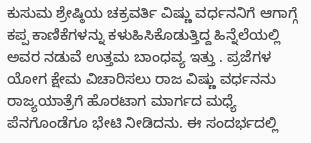ಕುಸುಮ ಶ್ರೇಷ್ಠಿಯ ಚಕ್ರವರ್ತಿ ವಿಷ್ಣು ವರ್ಧನನಿಗೆ ಆಗಾಗ್ಗೆ ಕಪ್ಪ ಕಾಣಿಕೆಗಳನ್ನು ಕಳುಹಿಸಿಕೊಡುತ್ತಿದ್ದ ಹಿನ್ನೆಲೆಯಲ್ಲಿ ಅವರ ನಡುವೆ ಉತ್ತಮ ಬಾಂಧವ್ಯ ಇತ್ತು . ಪ್ರಜೆಗಳ ಯೋಗ ಕ್ಷೇಮ ವಿಚಾರಿಸಲು ರಾಜ ವಿಷ್ಣು ವರ್ಧನನು ರಾಜ್ಯಯಾತ್ರೆಗೆ ಹೊರಟಾಗ ಮಾರ್ಗದ ಮಧ್ಯೆ ಪೆನಗೊಂಡೆಗೂ ಭೇಟಿ ನೀಡಿದನು. ಈ ಸಂದರ್ಭದಲ್ಲಿ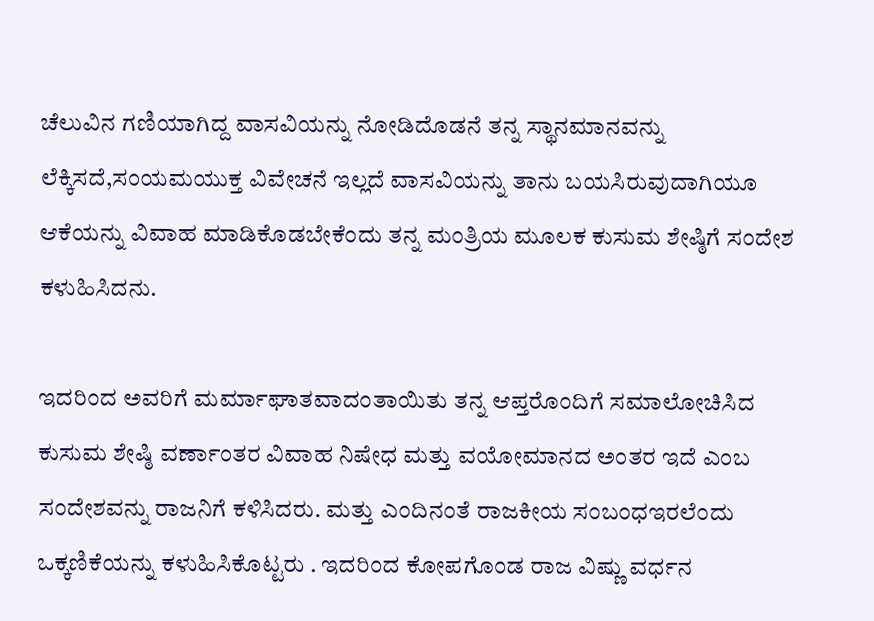ಚೆಲುವಿನ ಗಣಿಯಾಗಿದ್ದ ವಾಸವಿಯನ್ನು ನೋಡಿದೊಡನೆ ತನ್ನ ಸ್ಥಾನಮಾನವನ್ನು ಲೆಕ್ಕಿಸದೆ,ಸಂಯಮಯುಕ್ತ ವಿವೇಚನೆ ಇಲ್ಲದೆ ವಾಸವಿಯನ್ನು ತಾನು ಬಯಸಿರುವುದಾಗಿಯೂ ಆಕೆಯನ್ನು ವಿವಾಹ ಮಾಡಿಕೊಡಬೇಕೆಂದು ತನ್ನ ಮಂತ್ರಿಯ ಮೂಲಕ ಕುಸುಮ ಶೇಷ್ಠಿಗೆ ಸಂದೇಶ ಕಳುಹಿಸಿದನು.

ಇದರಿಂದ ಅವರಿಗೆ ಮರ್ಮಾಘಾತವಾದಂತಾಯಿತು ತನ್ನ ಆಪ್ತರೊಂದಿಗೆ ಸಮಾಲೋಚಿಸಿದ ಕುಸುಮ ಶೇಷ್ಠಿ ವರ್ಣಾಂತರ ವಿವಾಹ ನಿಷೇಧ ಮತ್ತು ವಯೋಮಾನದ ಅಂತರ ಇದೆ ಎಂಬ ಸಂದೇಶವನ್ನು ರಾಜನಿಗೆ ಕಳಿಸಿದರು. ಮತ್ತು ಎಂದಿನಂತೆ ರಾಜಕೀಯ ಸಂಬಂಧಇರಲೆಂದು ಒಕ್ಕಣಿಕೆಯನ್ನು ಕಳುಹಿಸಿಕೊಟ್ಟರು . ಇದರಿಂದ ಕೋಪಗೊಂಡ ರಾಜ ವಿಷ್ಣು ವರ್ಧನ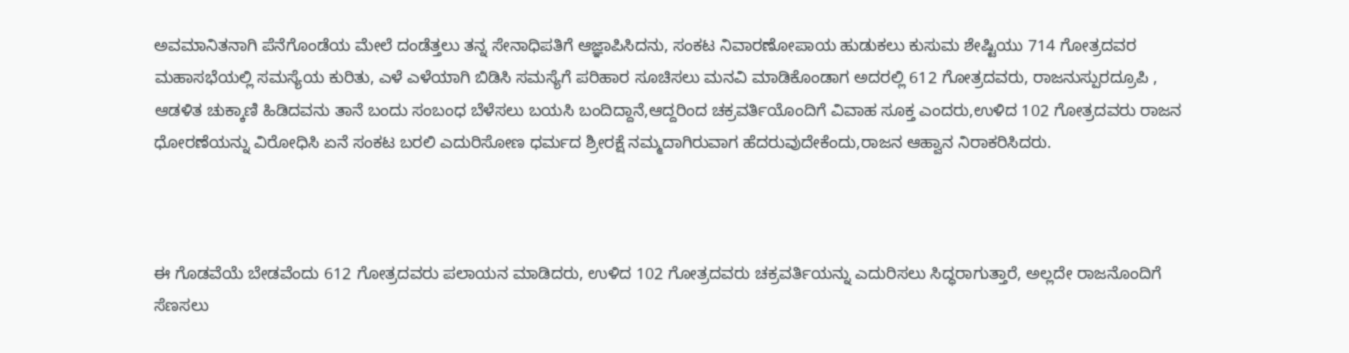ಅವಮಾನಿತನಾಗಿ ಪೆನೆಗೊಂಡೆಯ ಮೇಲೆ ದಂಡೆತ್ತಲು ತನ್ನ ಸೇನಾಧಿಪತಿಗೆ ಆಜ್ಞಾಪಿಸಿದನು, ಸಂಕಟ ನಿವಾರಣೋಪಾಯ ಹುಡುಕಲು ಕುಸುಮ ಶೇಷ್ಟಿಯು 714 ಗೋತ್ರದವರ ಮಹಾಸಭೆಯಲ್ಲಿ ಸಮಸ್ಯೆಯ ಕುರಿತು, ಎಳೆ ಎಳೆಯಾಗಿ ಬಿಡಿಸಿ ಸಮಸ್ಯೆಗೆ ಪರಿಹಾರ ಸೂಚಿಸಲು ಮನವಿ ಮಾಡಿಕೊಂಡಾಗ ಅದರಲ್ಲಿ 612 ಗೋತ್ರದವರು, ರಾಜನುಸ್ಪುರದ್ರೂಪಿ , ಆಡಳಿತ ಚುಕ್ಕಾಣಿ ಹಿಡಿದವನು ತಾನೆ ಬಂದು ಸಂಬಂಧ ಬೆಳೆಸಲು ಬಯಸಿ ಬಂದಿದ್ದಾನೆ,ಆದ್ದರಿಂದ ಚಕ್ರವರ್ತಿಯೊಂದಿಗೆ ವಿವಾಹ ಸೂಕ್ತ ಎಂದರು,ಉಳಿದ 102 ಗೋತ್ರದವರು ರಾಜನ ಧೋರಣೆಯನ್ನು ವಿರೋಧಿಸಿ ಏನೆ ಸಂಕಟ ಬರಲಿ ಎದುರಿಸೋಣ ಧರ್ಮದ ಶ್ರೀರಕ್ಷೆ ನಮ್ಮದಾಗಿರುವಾಗ ಹೆದರುವುದೇಕೆಂದು,ರಾಜನ ಆಹ್ವಾನ ನಿರಾಕರಿಸಿದರು.



ಈ ಗೊಡವೆಯೆ ಬೇಡವೆಂದು 612 ಗೋತ್ರದವರು ಪಲಾಯನ ಮಾಡಿದರು, ಉಳಿದ 102 ಗೋತ್ರದವರು ಚಕ್ರವರ್ತಿಯನ್ನು ಎದುರಿಸಲು ಸಿದ್ಧರಾಗುತ್ತಾರೆ, ಅಲ್ಲದೇ ರಾಜನೊಂದಿಗೆ ಸೆಣಸಲು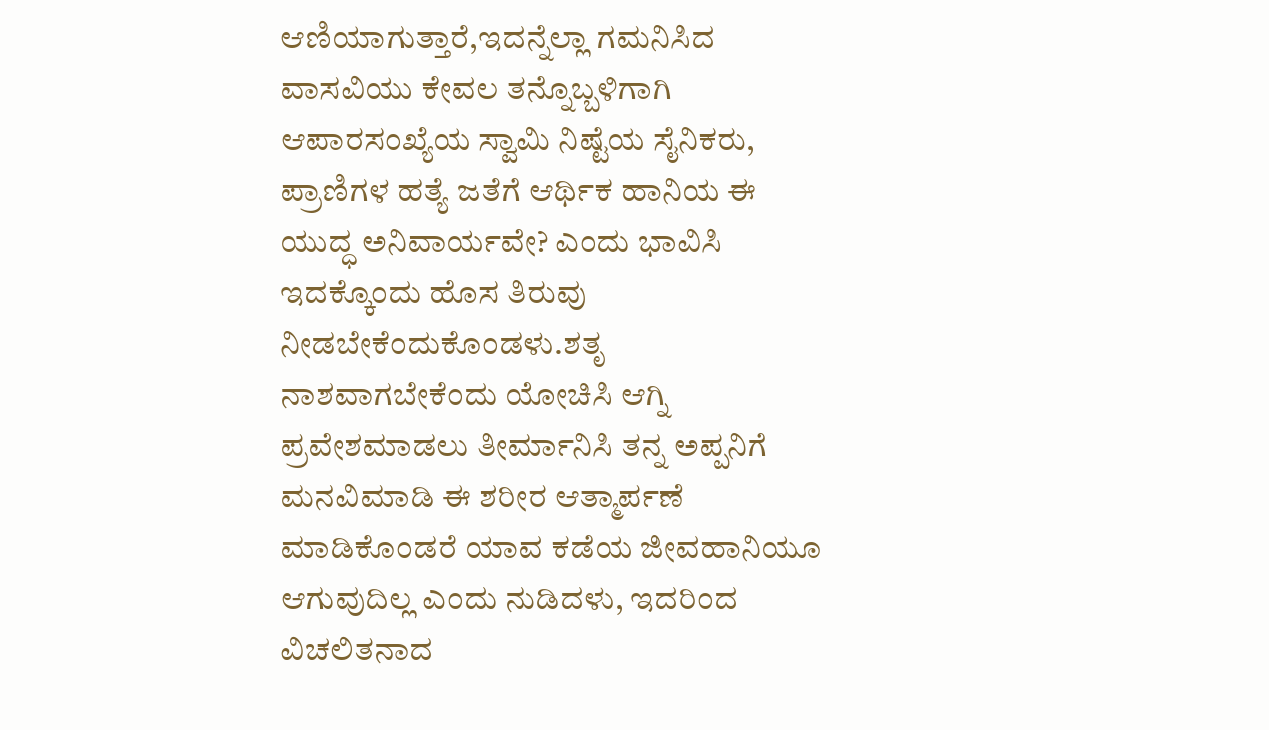ಆಣಿಯಾಗುತ್ತಾರೆ,ಇದನ್ನೆಲ್ಲಾ ಗಮನಿಸಿದ ವಾಸವಿಯು ಕೇವಲ ತನ್ನೊಬ್ಬಳಿಗಾಗಿ ಆಪಾರಸಂಖ್ಯೆಯ ಸ್ವಾಮಿ ನಿಷ್ಟೆಯ ಸೈನಿಕರು, ಪ್ರಾಣಿಗಳ ಹತ್ಯೆ ಜತೆಗೆ ಆರ್ಥಿಕ ಹಾನಿಯ ಈ ಯುದ್ಧ ಅನಿವಾರ್ಯವೇ? ಎಂದು ಭಾವಿಸಿ ಇದಕ್ಕೊಂದು ಹೊಸ ತಿರುವು ನೀಡಬೇಕೆಂದುಕೊಂಡಳು.ಶತೃ ನಾಶವಾಗಬೇಕೆಂದು ಯೋಚಿಸಿ ಆಗ್ನಿ ಪ್ರವೇಶಮಾಡಲು ತೀರ್ಮಾನಿಸಿ ತನ್ನ ಅಪ್ಪನಿಗೆ ಮನವಿಮಾಡಿ ಈ ಶರೀರ ಆತ್ಮಾರ್ಪಣೆ ಮಾಡಿಕೊಂಡರೆ ಯಾವ ಕಡೆಯ ಜೀವಹಾನಿಯೂ ಆಗುವುದಿಲ್ಲ ಎಂದು ನುಡಿದಳು, ಇದರಿಂದ ವಿಚಲಿತನಾದ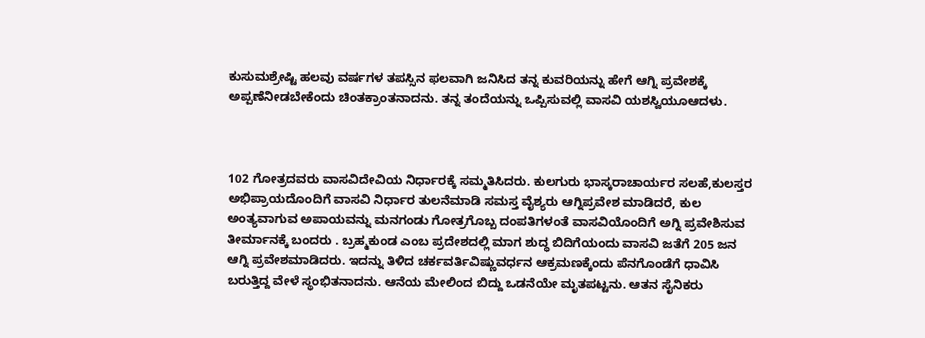ಕುಸುಮಶ್ರೇಷ್ಟಿ ಹಲವು ವರ್ಷಗಳ ತಪಸ್ಸಿನ ಫಲವಾಗಿ ಜನಿಸಿದ ತನ್ನ ಕುವರಿಯನ್ನು ಹೇಗೆ ಆಗ್ನಿ ಪ್ರವೇಶಕ್ಕೆ ಅಪ್ಪಣೆನೀಡಬೇಕೆಂದು ಚಿಂತಕ್ರಾಂತನಾದನು. ತನ್ನ ತಂದೆಯನ್ನು ಒಪ್ಪಿಸುವಲ್ಲಿ ವಾಸವಿ ಯಶಸ್ವಿಯೂಆದಳು.



102 ಗೋತ್ರದವರು ವಾಸವಿದೇವಿಯ ನಿರ್ಧಾರಕ್ಕೆ ಸಮ್ಮತಿಸಿದರು. ಕುಲಗುರು ಭಾಸ್ಕರಾಚಾರ್ಯರ ಸಲಹೆ,ಕುಲಸ್ತರ ಅಭಿಪ್ರಾಯದೊಂದಿಗೆ ವಾಸವಿ ನಿರ್ಧಾರ ತುಲನೆಮಾಡಿ ಸಮಸ್ತ ವೈಶ್ಯರು ಆಗ್ನಿಪ್ರವೇಶ ಮಾಡಿದರೆ, ಕುಲ ಅಂತ್ಯವಾಗುವ ಅಪಾಯವನ್ನು ಮನಗಂಡು ಗೋತ್ರಗೊಬ್ಬ ದಂಪತಿಗಳಂತೆ ವಾಸವಿಯೊಂದಿಗೆ ಅಗ್ನಿ ಪ್ರವೇಶಿಸುವ ತೀರ್ಮಾನಕ್ಕೆ ಬಂದರು . ಬ್ರಹ್ಮಕುಂಡ ಎಂಬ ಪ್ರದೇಶದಲ್ಲಿ ಮಾಗ ಶುದ್ಧ ಬಿದಿಗೆಯಂದು ವಾಸವಿ ಜತೆಗೆ 205 ಜನ ಆಗ್ನಿ ಪ್ರವೇಶಮಾಡಿದರು. ಇದನ್ನು ತಿಳಿದ ಚರ್ಕವರ್ತಿವಿಷ್ಣುವರ್ಧನ ಆಕ್ರಮಣಕ್ಕೆಂದು ಪೆನಗೊಂಡೆಗೆ ಧಾವಿಸಿ ಬರುತ್ತಿದ್ದ ವೇಳೆ ಸ್ಥಂಭಿತನಾದನು. ಆನೆಯ ಮೇಲಿಂದ ಬಿದ್ದು ಒಡನೆಯೇ ಮೃತಪಟ್ಟನು. ಆತನ ಸೈನಿಕರು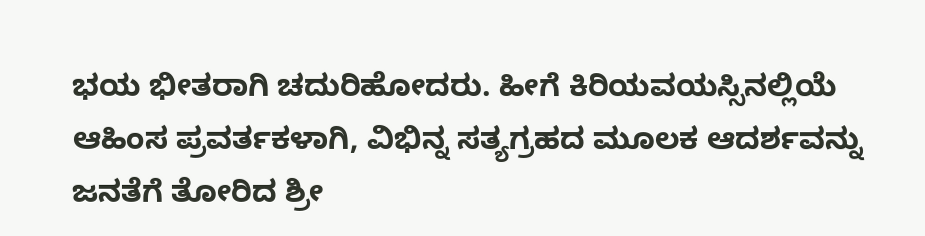ಭಯ ಭೀತರಾಗಿ ಚದುರಿಹೋದರು. ಹೀಗೆ ಕಿರಿಯವಯಸ್ಸಿನಲ್ಲಿಯೆ ಆಹಿಂಸ ಪ್ರವರ್ತಕಳಾಗಿ, ವಿಭಿನ್ನ ಸತ್ಯಗ್ರಹದ ಮೂಲಕ ಆದರ್ಶವನ್ನು ಜನತೆಗೆ ತೋರಿದ ಶ್ರೀ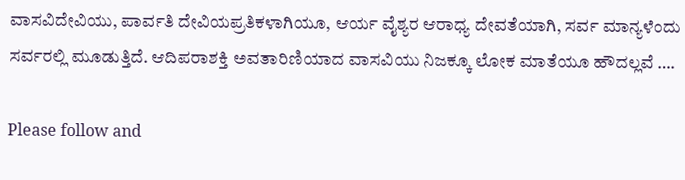ವಾಸವಿದೇವಿಯು, ಪಾರ್ವತಿ ದೇವಿಯಪ್ರತಿಕಳಾಗಿಯೂ, ಆರ್ಯ ವೈಶ್ಯರ ಆರಾಧ್ಯ ದೇವತೆಯಾಗಿ, ಸರ್ವ ಮಾನ್ಯಳೆಂದು ಸರ್ವರಲ್ಲಿ ಮೂಡುತ್ತಿದೆ. ಆದಿಪರಾಶಕ್ತಿ ಅವತಾರಿಣಿಯಾದ ವಾಸವಿಯು ನಿಜಕ್ಕೂ ಲೋಕ ಮಾತೆಯೂ ಹೌದಲ್ಲವೆ ….

Please follow and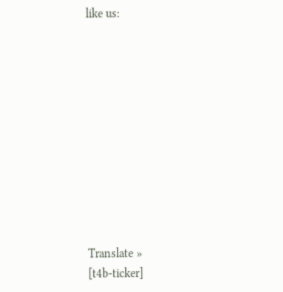like us:











Translate »
[t4b-ticker]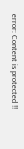error: Content is protected !!